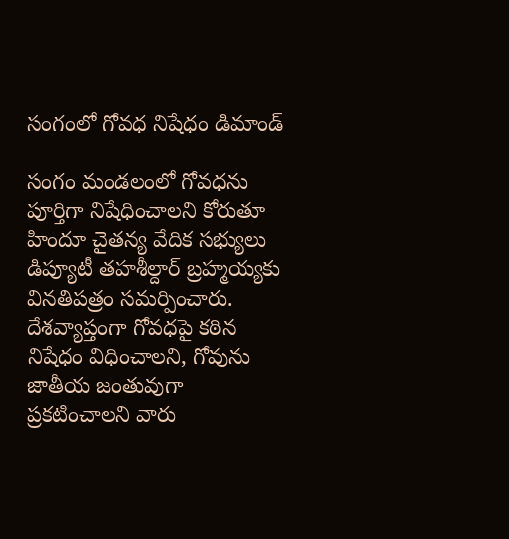సంగంలో గోవధ నిషేధం డిమాండ్

సంగం మండలంలో గోవధను పూర్తిగా నిషేధించాలని కోరుతూ హిందూ చైతన్య వేదిక సభ్యులు డిప్యూటీ తహశీల్దార్ బ్రహ్మయ్యకు వినతిపత్రం సమర్పించారు. దేశవ్యాప్తంగా గోవధపై కఠిన నిషేధం విధించాలని, గోవును జాతీయ జంతువుగా ప్రకటించాలని వారు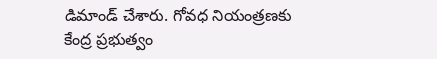డిమాండ్ చేశారు. గోవధ నియంత్రణకు కేంద్ర ప్రభుత్వం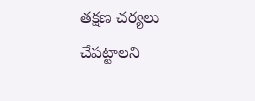తక్షణ చర్యలు చేపట్టాలని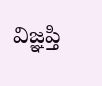విజ్ఞప్తి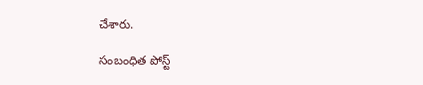చేశారు.

సంబంధిత పోస్ట్